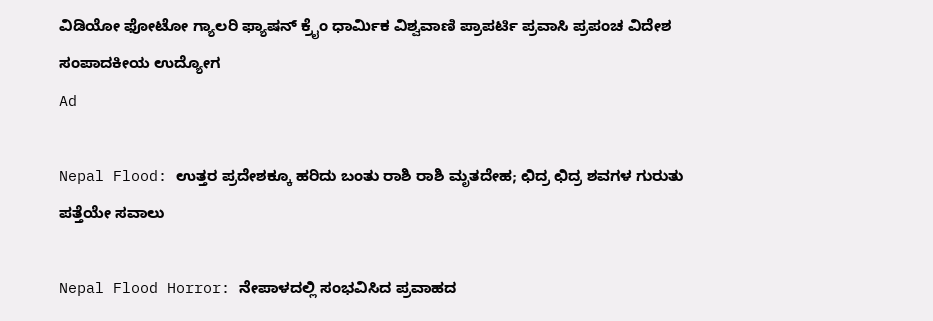ವಿಡಿಯೋ ಫೋಟೋ ಗ್ಯಾಲರಿ ಫ್ಯಾಷನ್ ಕ್ರೈಂ ಧಾರ್ಮಿಕ ವಿಶ್ವವಾಣಿ ಪ್ರಾಪರ್ಟಿ ಪ್ರವಾಸಿ ಪ್ರಪಂಚ ವಿದೇಶ ಸಂಪಾದಕೀಯ ಉದ್ಯೋಗ
Ad

Nepal Flood: ಉತ್ತರ ಪ್ರದೇಶಕ್ಕೂ ಹರಿದು ಬಂತು ರಾಶಿ ರಾಶಿ ಮೃತದೇಹ; ಛಿದ್ರ ಛಿದ್ರ ಶವಗಳ ಗುರುತು ಪತ್ತೆಯೇ ಸವಾಲು

Nepal Flood Horror: ನೇಪಾಳದಲ್ಲಿ ಸಂಭವಿಸಿದ ಪ್ರವಾಹದ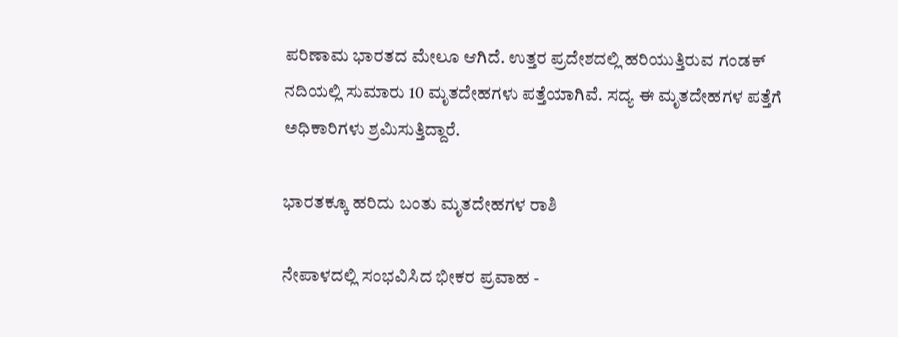ಪರಿಣಾಮ ಭಾರತದ ಮೇಲೂ ಆಗಿದೆ. ಉತ್ತರ ಪ್ರದೇಶದಲ್ಲಿ ಹರಿಯುತ್ತಿರುವ ಗಂಡಕ್‌ ನದಿಯಲ್ಲಿ ಸುಮಾರು 10 ಮೃತದೇಹಗಳು ಪತ್ತೆಯಾಗಿವೆ. ಸದ್ಯ ಈ ಮೃತದೇಹಗಳ ಪತ್ತೆಗೆ ಅಧಿಕಾರಿಗಳು ಶ್ರಮಿಸುತ್ತಿದ್ದಾರೆ.

ಭಾರತಕ್ಕೂ ಹರಿದು ಬಂತು ಮೃತದೇಹಗಳ ರಾಶಿ

ನೇಪಾಳದಲ್ಲಿ ಸಂಭವಿಸಿದ ಭೀಕರ ಪ್ರವಾಹ -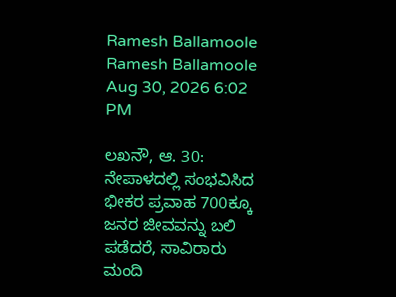Ramesh Ballamoole
Ramesh Ballamoole Aug 30, 2026 6:02 PM

ಲಖನೌ, ಆ. 30: ನೇಪಾಳದಲ್ಲಿ ಸಂಭವಿಸಿದ ಭೀಕರ ಪ್ರವಾಹ 700ಕ್ಕೂ ಜನರ ಜೀವವನ್ನು ಬಲಿ ಪಡೆದರೆ, ಸಾವಿರಾರು ಮಂದಿ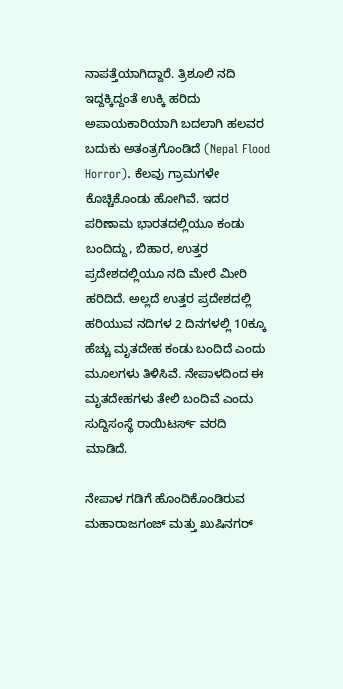ನಾಪತ್ತೆಯಾಗಿದ್ದಾರೆ. ತ್ರಿಶೂಲಿ ನದಿ ಇದ್ದಕ್ಕಿದ್ದಂತೆ ಉಕ್ಕಿ ಹರಿದು ಅಪಾಯಕಾರಿಯಾಗಿ ಬದಲಾಗಿ ಹಲವರ ಬದುಕು ಅತಂತ್ರಗೊಂಡಿದೆ (Nepal Flood Horror). ಕೆಲವು ಗ್ರಾಮಗಳೇ ಕೊಚ್ಚಿಕೊಂಡು ಹೋಗಿವೆ. ಇದರ ಪರಿಣಾಮ ಭಾರತದಲ್ಲಿಯೂ ಕಂಡು ಬಂದಿದ್ದು, ಬಿಹಾರ, ಉತ್ತರ ಪ್ರದೇಶದಲ್ಲಿಯೂ ನದಿ ಮೇರೆ ಮೀರಿ ಹರಿದಿದೆ. ಅಲ್ಲದೆ ಉತ್ತರ ಪ್ರದೇಶದಲ್ಲಿ ಹರಿಯುವ ನದಿಗಳ 2 ದಿನಗಳಲ್ಲಿ 10ಕ್ಕೂ ಹೆಚ್ಚು ಮೃತದೇಹ ಕಂಡು ಬಂದಿದೆ ಎಂದು ಮೂಲಗಳು ತಿಳಿಸಿವೆ. ನೇಪಾಳದಿಂದ ಈ ಮೃತದೇಹಗಳು ತೇಲಿ ಬಂದಿವೆ ಎಂದು ಸುದ್ದಿಸಂಸ್ಥೆ ರಾಯಿಟರ್ಸ್‌ ವರದಿ ಮಾಡಿದೆ.

ನೇಪಾಳ ಗಡಿಗೆ ಹೊಂದಿಕೊಂಡಿರುವ ಮಹಾರಾಜಗಂಜ್‌ ಮತ್ತು ಖುಷಿನಗರ್‌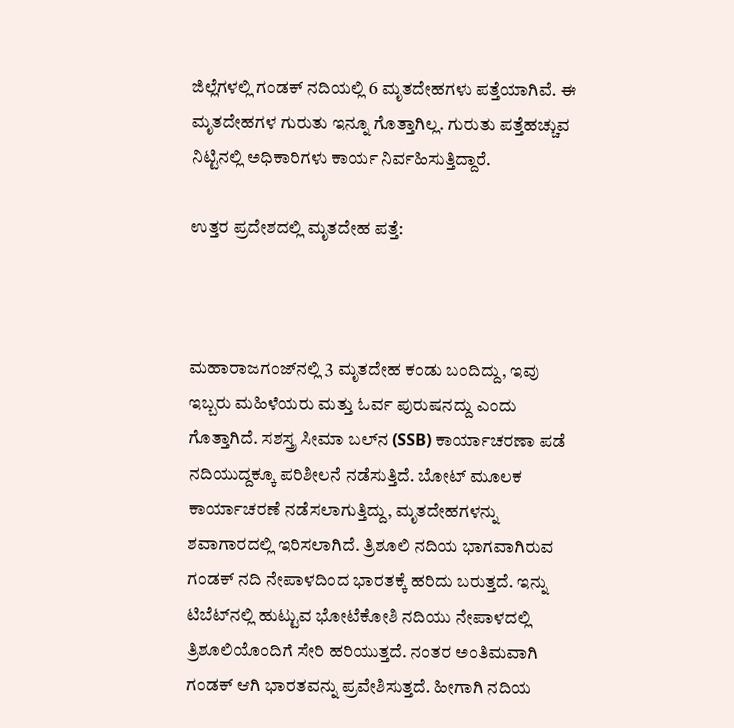ಜಿಲ್ಲೆಗಳಲ್ಲಿ ಗಂಡಕ್‌ ನದಿಯಲ್ಲಿ 6 ಮೃತದೇಹಗಳು ಪತ್ತೆಯಾಗಿವೆ. ಈ ಮೃತದೇಹಗಳ ಗುರುತು ಇನ್ನೂ ಗೊತ್ತಾಗಿಲ್ಲ. ಗುರುತು ಪತ್ತೆಹಚ್ಚುವ ನಿಟ್ಟಿನಲ್ಲಿ ಅಧಿಕಾರಿಗಳು ಕಾರ್ಯ ನಿರ್ವಹಿಸುತ್ತಿದ್ದಾರೆ.

ಉತ್ತರ ಪ್ರದೇಶದಲ್ಲಿ ಮೃತದೇಹ ಪತ್ತೆ:



ಮಹಾರಾಜಗಂಜ್‌ನಲ್ಲಿ 3 ಮೃತದೇಹ ಕಂಡು ಬಂದಿದ್ದು, ಇವು ಇಬ್ಬರು ಮಹಿಳೆಯರು ಮತ್ತು ಓರ್ವ ಪುರುಷನದ್ದು ಎಂದು ಗೊತ್ತಾಗಿದೆ. ಸಶಸ್ತ್ರ ಸೀಮಾ ಬಲ್‌ನ (SSB) ಕಾರ್ಯಾಚರಣಾ ಪಡೆ ನದಿಯುದ್ದಕ್ಕೂ ಪರಿಶೀಲನೆ ನಡೆಸುತ್ತಿದೆ. ಬೋಟ್‌ ಮೂಲಕ ಕಾರ್ಯಾಚರಣೆ ನಡೆಸಲಾಗುತ್ತಿದ್ದು, ಮೃತದೇಹಗಳನ್ನು ಶವಾಗಾರದಲ್ಲಿ ಇರಿಸಲಾಗಿದೆ. ತ್ರಿಶೂಲಿ ನದಿಯ ಭಾಗವಾಗಿರುವ ಗಂಡಕ್‌ ನದಿ ನೇಪಾಳದಿಂದ ಭಾರತಕ್ಕೆ ಹರಿದು ಬರುತ್ತದೆ. ಇನ್ನು ಟಿಬೆಟ್‌ನಲ್ಲಿ ಹುಟ್ಟುವ ಭೋಟೆಕೋಶಿ ನದಿಯು ನೇಪಾಳದಲ್ಲಿ ತ್ರಿಶೂಲಿಯೊಂದಿಗೆ ಸೇರಿ ಹರಿಯುತ್ತದೆ. ನಂತರ ಅಂತಿಮವಾಗಿ ಗಂಡಕ್ ಆಗಿ ಭಾರತವನ್ನು ಪ್ರವೇಶಿಸುತ್ತದೆ. ಹೀಗಾಗಿ ನದಿಯ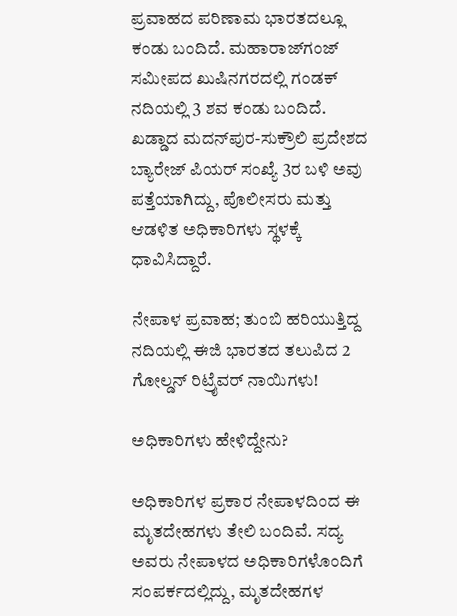ಪ್ರವಾಹದ ಪರಿಣಾಮ ಭಾರತದಲ್ಲೂ ಕಂಡು ಬಂದಿದೆ. ಮಹಾರಾಜ್‌ಗಂಜ್‌ ಸಮೀಪದ ಖುಷಿನಗರದಲ್ಲಿ ಗಂಡಕ್‌ ನದಿಯಲ್ಲಿ 3 ಶವ ಕಂಡು ಬಂದಿದೆ. ಖಡ್ಡಾದ ಮದನ್‌ಪುರ-ಸುಕ್ರೌಲಿ ಪ್ರದೇಶದ ಬ್ಯಾರೇಜ್ ಪಿಯರ್ ಸಂಖ್ಯೆ 3ರ ಬಳಿ ಅವು ಪತ್ತೆಯಾಗಿದ್ದು, ಪೊಲೀಸರು ಮತ್ತು ಆಡಳಿತ ಅಧಿಕಾರಿಗಳು ಸ್ಥಳಕ್ಕೆ ಧಾವಿಸಿದ್ದಾರೆ.

ನೇಪಾಳ ಪ್ರವಾಹ; ತುಂಬಿ ಹರಿಯುತ್ತಿದ್ದ ನದಿಯಲ್ಲಿ ಈಜಿ ಭಾರತದ ತಲುಪಿದ 2 ಗೋಲ್ಡನ್ ರಿಟ್ರೈವರ್‌ ನಾಯಿಗಳು!

ಅಧಿಕಾರಿಗಳು ಹೇಳಿದ್ದೇನು?

ಅಧಿಕಾರಿಗಳ ಪ್ರಕಾರ ನೇಪಾಳದಿಂದ ಈ ಮೃತದೇಹಗಳು ತೇಲಿ ಬಂದಿವೆ. ಸದ್ಯ ಅವರು ನೇಪಾಳದ ಅಧಿಕಾರಿಗಳೊಂದಿಗೆ ಸಂಪರ್ಕದಲ್ಲಿದ್ದು, ಮೃತದೇಹಗಳ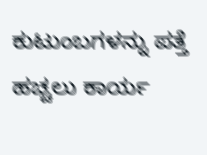ಕುಟುಂಬಗಳನ್ನು ಪತ್ತೆ ಹಚ್ಚಲು ಕಾರ್ಯ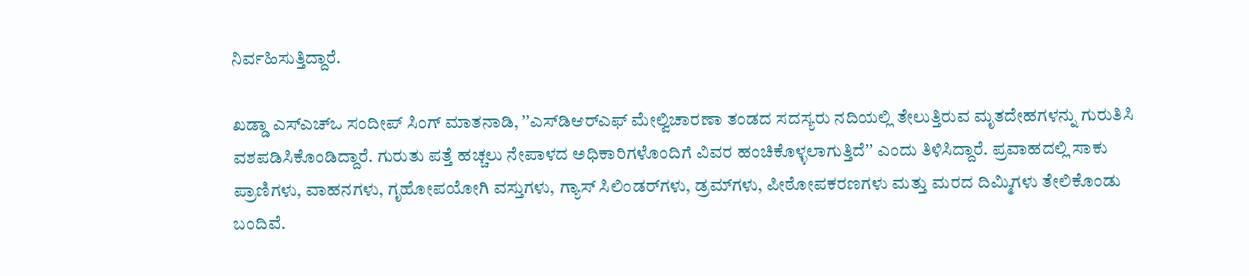ನಿರ್ವಹಿಸುತ್ತಿದ್ದಾರೆ.

ಖಡ್ಡಾ ಎಸ್‌ಎಚ್‌ಒ ಸಂದೀಪ್ ಸಿಂಗ್ ಮಾತನಾಡಿ, ʼʼಎಸ್‌ಡಿಆರ್‌ಎಫ್‌ ಮೇಲ್ವಿಚಾರಣಾ ತಂಡದ ಸದಸ್ಯರು ನದಿಯಲ್ಲಿ ತೇಲುತ್ತಿರುವ ಮೃತದೇಹಗಳನ್ನು ಗುರುತಿಸಿ ವಶಪಡಿಸಿಕೊಂಡಿದ್ದಾರೆ. ಗುರುತು ಪತ್ತೆ ಹಚ್ಚಲು ನೇಪಾಳದ ಅಧಿಕಾರಿಗಳೊಂದಿಗೆ ವಿವರ ಹಂಚಿಕೊಳ್ಳಲಾಗುತ್ತಿದೆʼʼ ಎಂದು ತಿಳಿಸಿದ್ದಾರೆ. ಪ್ರವಾಹದಲ್ಲಿ ಸಾಕು ಪ್ರಾಣಿಗಳು, ವಾಹನಗಳು, ಗೃಹೋಪಯೋಗಿ ವಸ್ತುಗಳು, ಗ್ಯಾಸ್ ಸಿಲಿಂಡರ್‌ಗಳು, ಡ್ರಮ್‌ಗಳು, ಪೀಠೋಪಕರಣಗಳು ಮತ್ತು ಮರದ ದಿಮ್ಮಿಗಳು ತೇಲಿಕೊಂಡು ಬಂದಿವೆ.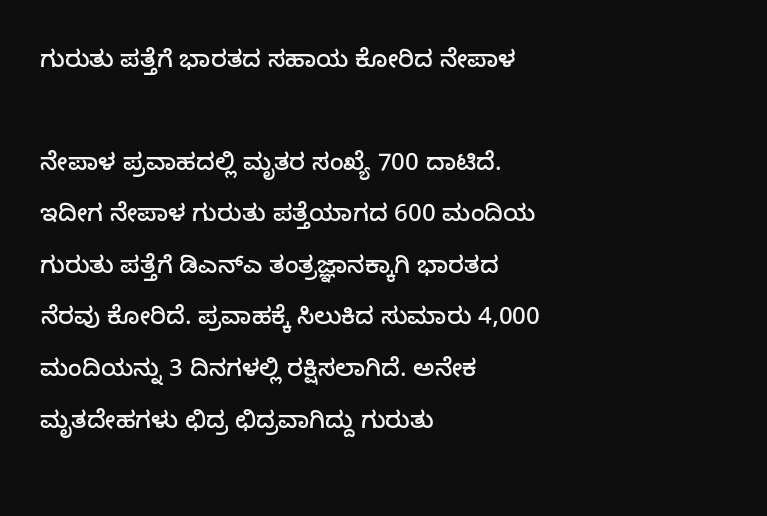ಗುರುತು ಪತ್ತೆಗೆ ಭಾರತದ ಸಹಾಯ ಕೋರಿದ ನೇಪಾಳ

ನೇಪಾಳ ಪ್ರವಾಹದಲ್ಲಿ ಮೃತರ ಸಂಖ್ಯೆ 700 ದಾಟಿದೆ. ಇದೀಗ ನೇಪಾಳ ಗುರುತು ಪತ್ತೆಯಾಗದ 600 ಮಂದಿಯ ಗುರುತು ಪತ್ತೆಗೆ ಡಿಎನ್‌ಎ ತಂತ್ರಜ್ಞಾನಕ್ಕಾಗಿ ಭಾರತದ ನೆರವು ಕೋರಿದೆ. ಪ್ರವಾಹಕ್ಕೆ ಸಿಲುಕಿದ ಸುಮಾರು 4,000 ಮಂದಿಯನ್ನು 3 ದಿನಗಳಲ್ಲಿ ರಕ್ಷಿಸಲಾಗಿದೆ. ಅನೇಕ ಮೃತದೇಹಗಳು ಛಿದ್ರ ಛಿದ್ರವಾಗಿದ್ದು ಗುರುತು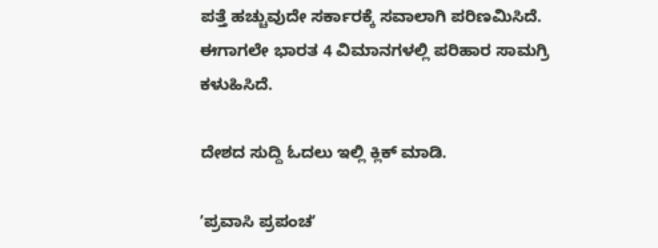ಪತ್ತೆ ಹಚ್ಚುವುದೇ ಸರ್ಕಾರಕ್ಕೆ ಸವಾಲಾಗಿ ಪರಿಣಮಿಸಿದೆ. ಈಗಾಗಲೇ ಭಾರತ 4 ವಿಮಾನಗಳಲ್ಲಿ ಪರಿಹಾರ ಸಾಮಗ್ರಿ ಕಳುಹಿಸಿದೆ.

ದೇಶದ ಸುದ್ದಿ ಓದಲು ಇಲ್ಲಿ ಕ್ಲಿಕ್‌ ಮಾಡಿ.

ʼಪ್ರವಾಸಿ ಪ್ರಪಂಚʼ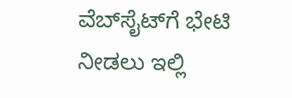ವೆಬ್‌ಸೈಟ್‌ಗೆ ಭೇಟಿ ನೀಡಲು ಇಲ್ಲಿ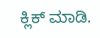ಕ್ಲಿಕ್‌ ಮಾಡಿ.